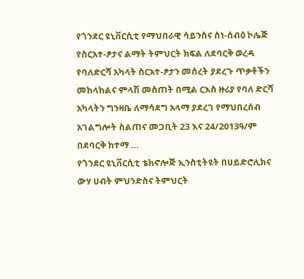የጎንደር ዩኒቨርሲቲ የማህበራዊ ሳይንስና ስነ-ሰብዕ ኮሌጅ የስርአተ-ፆታና ልማት ትምህርት ክፍል ለደባርቅ ወረዳ የባለድርሻ አካላት ስርአተ-ፆታን መሰረት ያደረጉ ጥቃቶችን መከላከልና ምላሽ መስጠት በሚል ርእስ ዙሪያ የባለ ድርሻ አካላትን ግንዛቤ ለማሳደግ አላማ ያደረገ የማህበረሰብ አገልግሎት ስልጠና መጋቢት 23 እና 24/2013ዓ/ም በደባርቅ ከተማ …
የጎንደር ዩኒቨርሲቲ ቴክኖሎጅ ኢንስቲትዩት በሀይድሮሊክና ውሃ ሀብት ምህንድስና ትምህርት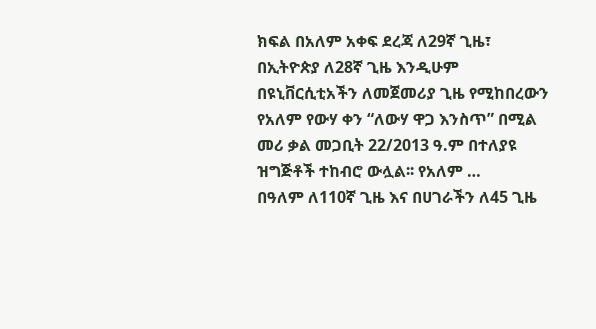ክፍል በአለም አቀፍ ደረጃ ለ29ኛ ጊዜ፣ በኢትዮጵያ ለ28ኛ ጊዜ እንዲሁም በዩኒቨርሲቲአችን ለመጀመሪያ ጊዜ የሚከበረውን የአለም የውሃ ቀን “ለውሃ ዋጋ እንስጥ” በሚል መሪ ቃል መጋቢት 22/2013 ዓ.ም በተለያዩ ዝግጅቶች ተከብሮ ውሏል፡፡ የአለም …
በዓለም ለ110ኛ ጊዜ እና በሀገራችን ለ45 ጊዜ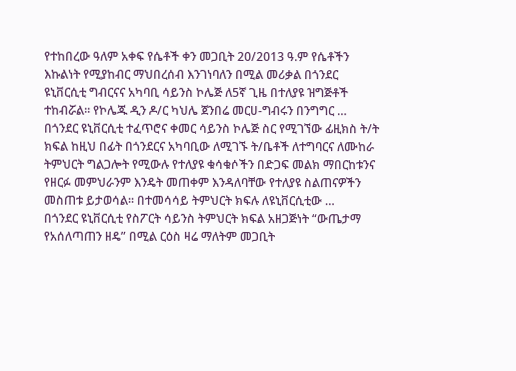የተከበረው ዓለም አቀፍ የሴቶች ቀን መጋቢት 20/2013 ዓ.ም የሴቶችን እኩልነት የሚያከብር ማህበረሰብ እንገነባለን በሚል መሪቃል በጎንደር ዩኒቨርሲቲ ግብርናና አካባቢ ሳይንስ ኮሌጅ ለ5ኛ ጊዜ በተለያዩ ዝግጅቶች ተከብሯል፡፡ የኮሌጁ ዲን ዶ/ር ካህሌ ጀንበሬ መርሀ-ግብሩን በንግግር …
በጎንደር ዩኒቨርሲቲ ተፈጥሮና ቀመር ሳይንስ ኮሌጅ ስር የሚገኘው ፊዚክስ ት/ት ክፍል ከዚህ በፊት በጎንደርና አካባቢው ለሚገኙ ት/ቤቶች ለተግባርና ለሙከራ ትምህርት ግልጋሎት የሚውሉ የተለያዩ ቁሳቁሶችን በድጋፍ መልክ ማበርከቱንና የዘርፉ መምህራንም እንዴት መጠቀም እንዳለባቸው የተለያዩ ስልጠናዎችን መስጠቱ ይታወሳል፡፡ በተመሳሳይ ትምህርት ክፍሉ ለዩኒቨርሲቲው …
በጎንደር ዩኒቨርሲቲ የስፖርት ሳይንስ ትምህርት ክፍል አዘጋጅነት “ውጤታማ የአሰለጣጠን ዘዴ” በሚል ርዕስ ዛሬ ማለትም መጋቢት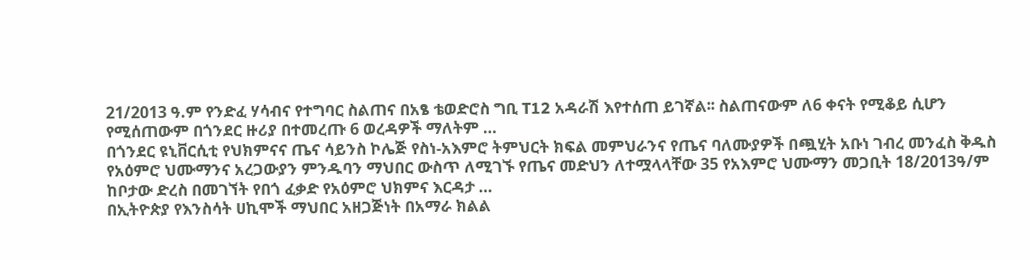21/2013 ዓ.ም የንድፈ ሃሳብና የተግባር ስልጠና በአፄ ቴወድሮስ ግቢ T12 አዳራሽ እየተሰጠ ይገኛል፡፡ ስልጠናውም ለ6 ቀናት የሚቆይ ሲሆን የሚሰጠውም በጎንደር ዙሪያ በተመረጡ 6 ወረዳዎች ማለትም …
በጎንደር ዩኒቨርሲቲ የህክምናና ጤና ሳይንስ ኮሌጅ የስነ-አእምሮ ትምህርት ክፍል መምህራንና የጤና ባለሙያዎች በጯሂት አቡነ ገብረ መንፈስ ቅዱስ የአዕምሮ ህሙማንና አረጋውያን ምንዱባን ማህበር ውስጥ ለሚገኙ የጤና መድህን ለተሟላላቸው 35 የአእምሮ ህሙማን መጋቢት 18/2013ዓ/ም ከቦታው ድረስ በመገኘት የበጎ ፈቃድ የአዕምሮ ህክምና እርዳታ …
በኢትዮጵያ የእንስሳት ሀኪሞች ማህበር አዘጋጅነት በአማራ ክልል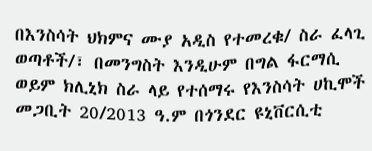በእንስሳት ህክምና ሙያ አዲስ የተመረቁ/ ስራ ፈላጊ ወጣቶች/፣ በመንግስት እንዲሁም በግል ፋርማሲ ወይም ክሊኒክ ስራ ላይ የተሰማሩ የእንስሳት ሀኪሞች መጋቢት 20/2013 ዓ.ም በጎንደር ዩኒቨርሲቲ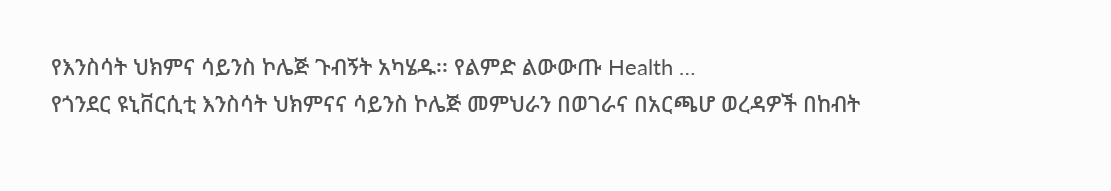የእንስሳት ህክምና ሳይንስ ኮሌጅ ጉብኝት አካሄዱ፡፡ የልምድ ልውውጡ Health …
የጎንደር ዩኒቨርሲቲ እንስሳት ህክምናና ሳይንስ ኮሌጅ መምህራን በወገራና በአርጫሆ ወረዳዎች በከብት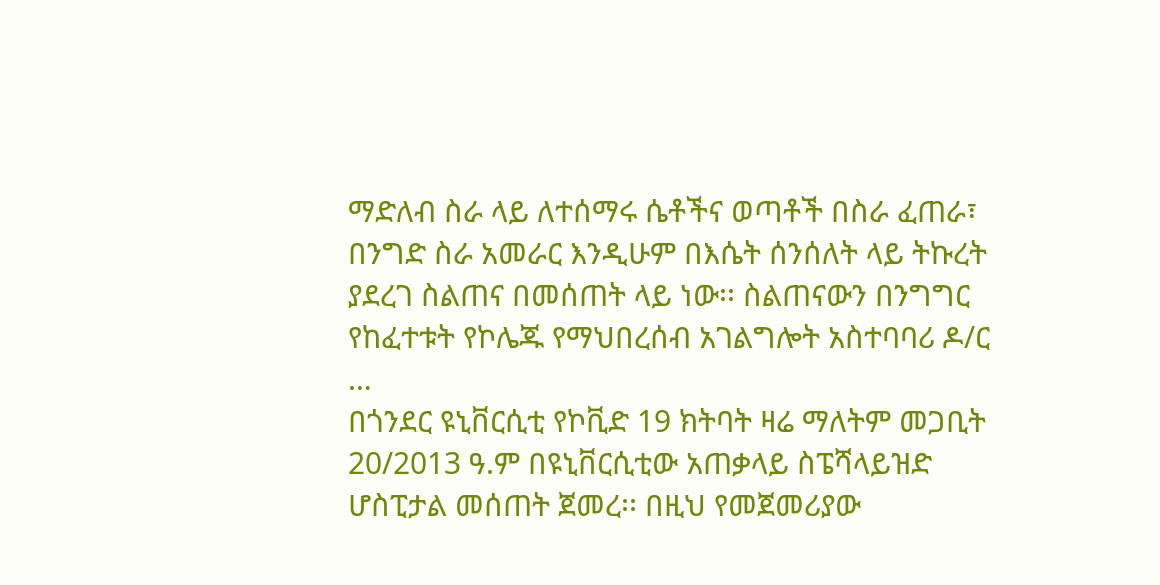ማድለብ ስራ ላይ ለተሰማሩ ሴቶችና ወጣቶች በስራ ፈጠራ፣ በንግድ ስራ አመራር እንዲሁም በእሴት ሰንሰለት ላይ ትኩረት ያደረገ ስልጠና በመሰጠት ላይ ነው፡፡ ስልጠናውን በንግግር የከፈተቱት የኮሌጁ የማህበረሰብ አገልግሎት አስተባባሪ ዶ/ር …
በጎንደር ዩኒቨርሲቲ የኮቪድ 19 ክትባት ዛሬ ማለትም መጋቢት 20/2013 ዓ.ም በዩኒቨርሲቲው አጠቃላይ ስፔሻላይዝድ ሆስፒታል መሰጠት ጀመረ፡፡ በዚህ የመጀመሪያው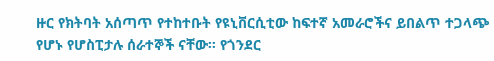ዙር የክትባት አሰጣጥ የተከተቡት የዩኒቨርሲቲው ከፍተኛ አመራሮችና ይበልጥ ተጋላጭ የሆኑ የሆስፒታሉ ሰራተኞች ናቸው፡፡ የጎንደር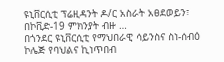ዩኒቨርሲቲ ፕሬዚዳንት ዶ/ር አስራት አፀደወይን፣ በኮቪድ-19 ምክንያት ብዙ …
በጎንደር ዩኒቨርሲቲ የማህበራዊ ሳይንስና ስነ-ሰብዕ ኮሌጅ የባህልና ኪነጥበብ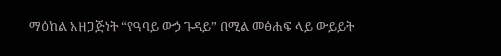ማዕከል አዘጋጅነት “የዓባይ ውኃ ጉዳይ” በሚል መፅሐፍ ላይ ውይይት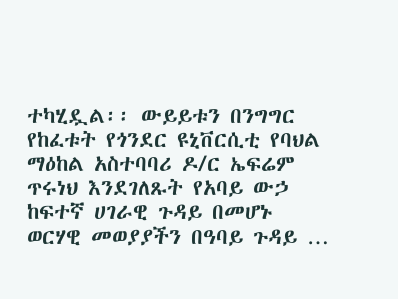ተካሂዷል፡፡ ውይይቱን በንግግር የከፈቱት የጎንደር ዩኒቨርሲቲ የባህል ማዕከል አስተባባሪ ዶ/ር ኤፍሬም ጥሩነህ እንደገለጹት የአባይ ውኃ ከፍተኛ ሀገራዊ ጉዳይ በመሆኑ ወርሃዊ መወያያችን በዓባይ ጉዳይ …